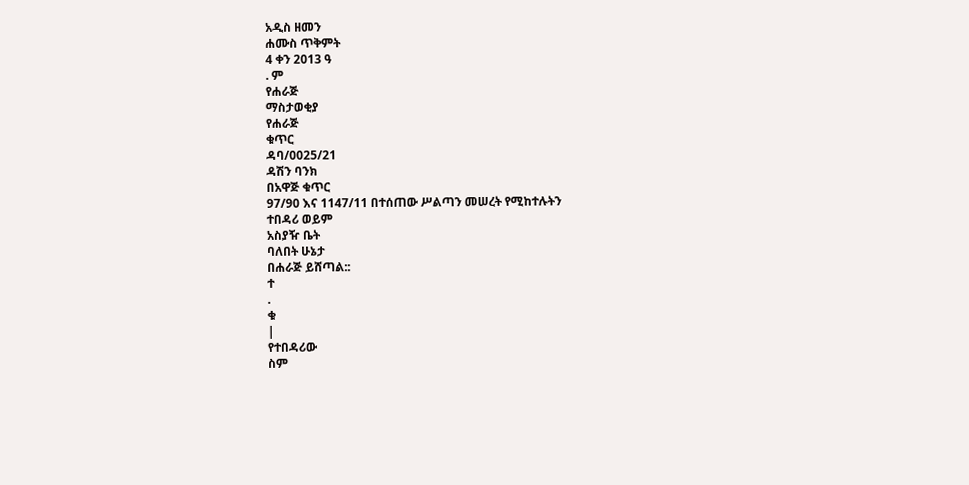አዲስ ዘመን
ሐሙስ ጥቅምት
4 ቀን 2013 ዓ
. ም
የሐራጅ
ማስታወቂያ
የሐራጅ
ቁጥር
ዳባ/0025/21
ዳሽን ባንክ
በአዋጅ ቁጥር
97/90 እና 1147/11 በተሰጠው ሥልጣን መሠረት የሚከተሉትን
ተበዳሪ ወይም
አስያዥ ቤት
ባለበት ሁኔታ
በሐራጅ ይሸጣል::
ተ
.
ቁ
|
የተበዳሪው
ስም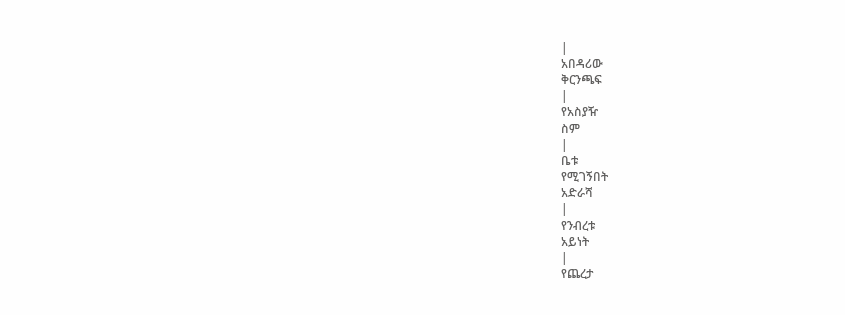|
አበዳሪው
ቅርንጫፍ
|
የአስያዥ
ስም
|
ቤቱ
የሚገኝበት
አድራሻ
|
የንብረቱ
አይነት
|
የጨረታ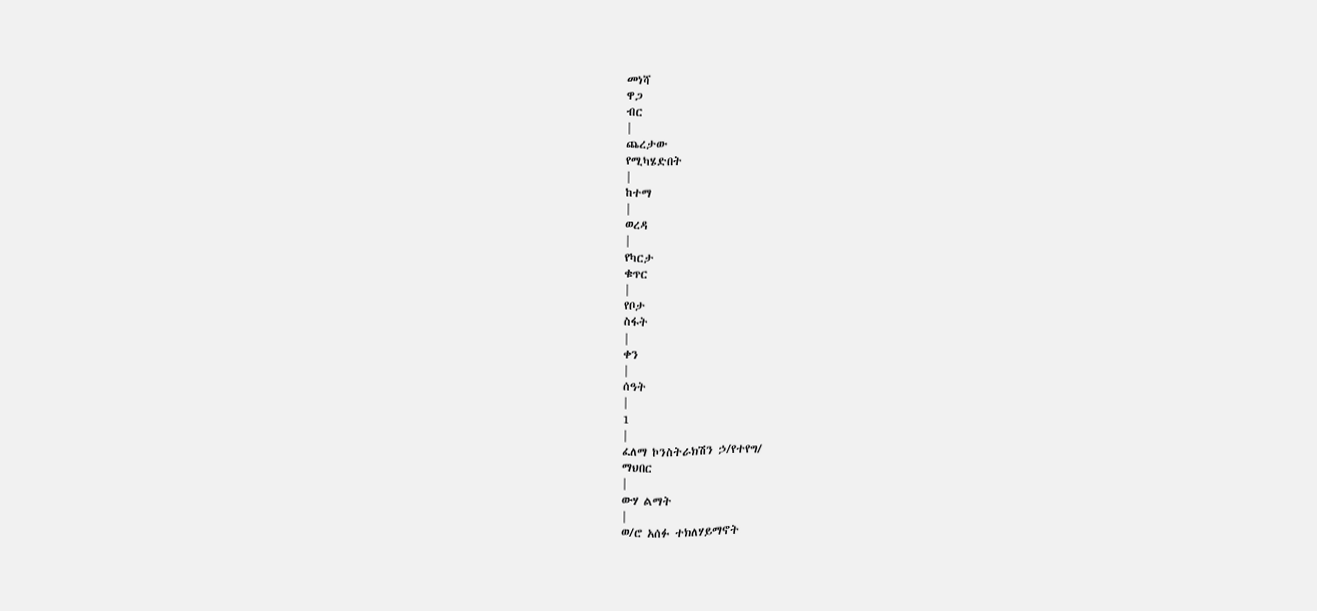መነሻ
ዋጋ
ብር
|
ጨረታው
የሚካሄድበት
|
ከተማ
|
ወረዳ
|
የካርታ
ቁጥር
|
የቦታ
ስፋት
|
ቀን
|
ሰዓት
|
1
|
ፈለማ ኮንስትራክሽን ኃ/የተየግ/
ማህበር
|
ውሃ ልማት
|
ወ/ሮ አሰፉ ተክለሃይማኖት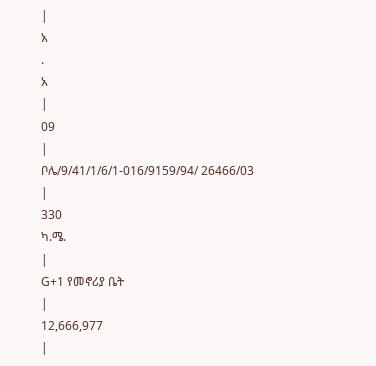|
አ
.
አ
|
09
|
ቦሌ/9/41/1/6/1-016/9159/94/ 26466/03
|
330
ካ.ሜ.
|
G+1 የመኖሪያ ቤት
|
12,666,977
|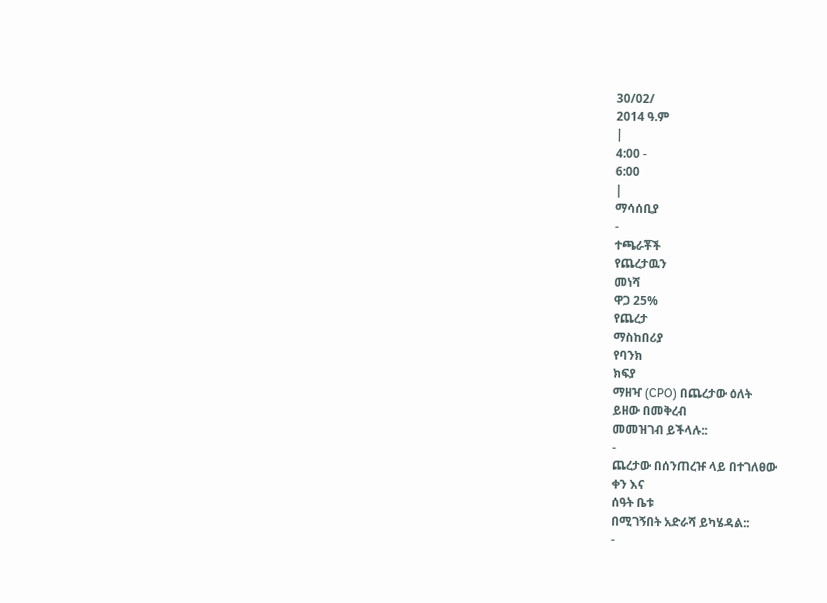30/02/
2014 ዓ.ም
|
4:00 -
6:00
|
ማሳሰቢያ
-
ተጫራቾች
የጨረታዉን
መነሻ
ዋጋ 25%
የጨረታ
ማስከበሪያ
የባንክ
ክፍያ
ማዘዣ (CPO) በጨረታው ዕለት
ይዘው በመቅረብ
መመዝገብ ይችላሉ::
-
ጨረታው በሰንጠረዡ ላይ በተገለፀው
ቀን እና
ሰዓት ቤቱ
በሚገኝበት አድራሻ ይካሄዳል::
-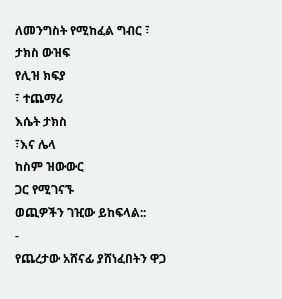ለመንግስት የሚከፈል ግብር ፣
ታክስ ውዝፍ
የሊዝ ክፍያ
፣ ተጨማሪ
እሴት ታክስ
፣እና ሌላ
ከስም ዝውውር
ጋር የሚገናኙ
ወጪዎችን ገዢው ይከፍላል::
-
የጨረታው አሸናፊ ያሸነፈበትን ዋጋ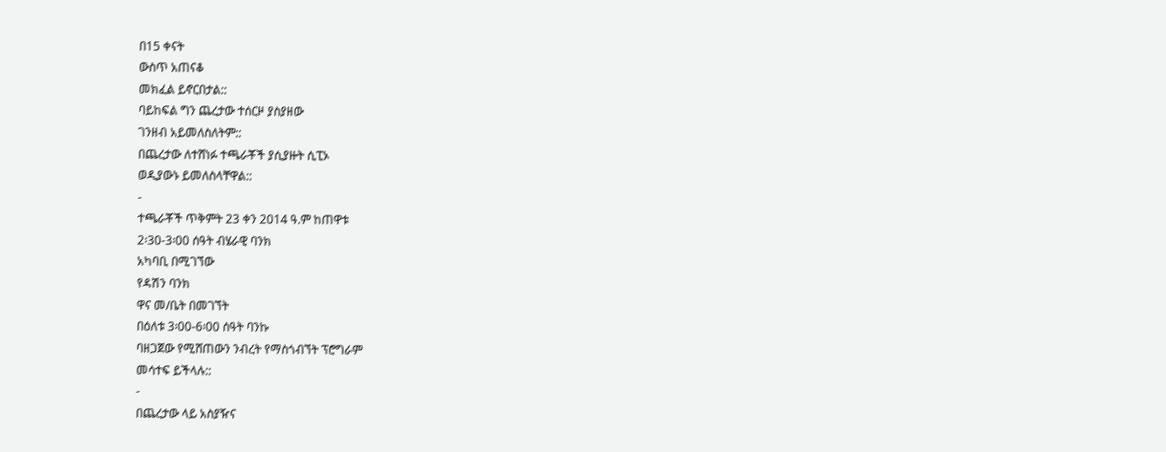በ15 ቀናት
ውስጥ አጠናቆ
መክፈል ይኖርበታል::
ባይከፍል ግን ጨረታው ተሰርዞ ያስያዘው
ገንዘብ አይመለስለትም::
በጨረታው ለተሸነፉ ተጫራቾች ያሲያዙት ሲፒኦ
ወዲያውኑ ይመለስላቸዋል::
-
ተጫራቾች ጥቅምት 23 ቀን 2014 ዓ.ም ከጠዋቱ
2፡30-3፡00 ሰዓት ብሄራዊ ባንክ
አካባቢ በሚገኘው
የዳሽን ባንክ
ዋና መ/ቤት በመገኘት
በዕለቱ 3፡00-6፡00 ሰዓት ባንኩ
ባዘጋጀው የሚሸጠውን ንብረት የማስጎብኘት ፕሮግራም
መሳተፍ ይችላሉ::
-
በጨረታው ላይ አስያዥና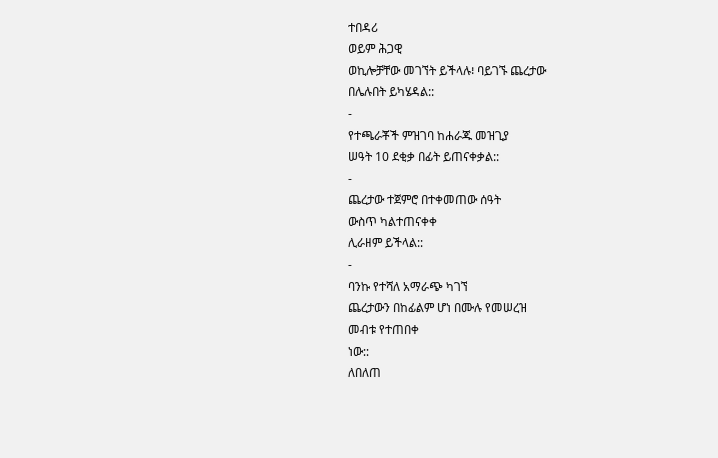ተበዳሪ
ወይም ሕጋዊ
ወኪሎቻቸው መገኘት ይችላሉ፧ ባይገኙ ጨረታው
በሌሉበት ይካሄዳል::
-
የተጫራቾች ምዝገባ ከሐራጁ መዝጊያ
ሠዓት 10 ደቂቃ በፊት ይጠናቀቃል::
-
ጨረታው ተጀምሮ በተቀመጠው ሰዓት
ውስጥ ካልተጠናቀቀ
ሊራዘም ይችላል::
-
ባንኩ የተሻለ አማራጭ ካገኘ
ጨረታውን በከፊልም ሆነ በሙሉ የመሠረዝ
መብቱ የተጠበቀ
ነው::
ለበለጠ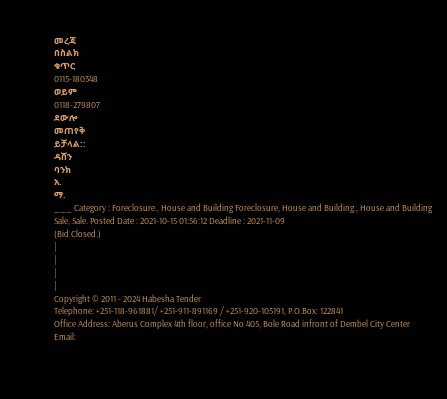መረጃ
በስልክ
ቁጥር
0115-180348
ወይም
0118-279807
ደውሎ
መጠየቅ
ይቻላል::
ዳሸን
ባንክ
አ.
ማ.
___ Category : Foreclosure., House and Building Foreclosure, House and Building., House and Building Sale, Sale. Posted Date : 2021-10-15 01:56:12 Deadline : 2021-11-09
(Bid Closed.)
|
|
|
|
Copyright © 2011 - 2024 Habesha Tender
Telephone: +251-118-961881/ +251-911-891169 / +251-920-105191, P.O.Box: 122841
Office Address: Aberus Complex 4th floor, office No 405, Bole Road infront of Dembel City Center
Email: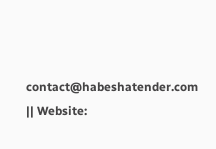contact@habeshatender.com || Website: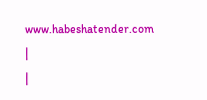www.habeshatender.com
|
|